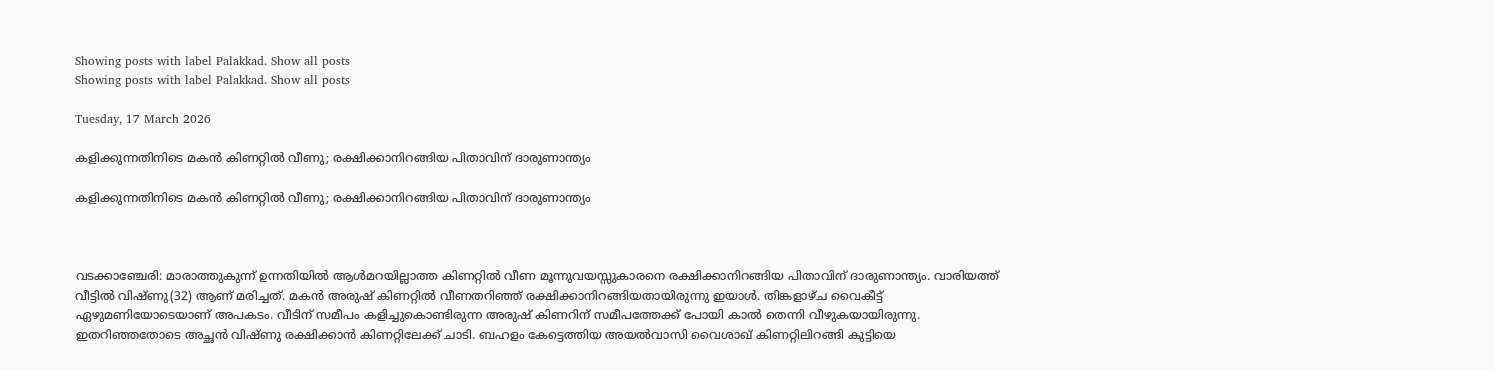Showing posts with label Palakkad. Show all posts
Showing posts with label Palakkad. Show all posts

Tuesday, 17 March 2026

കളിക്കുന്നതിനിടെ മകൻ കിണറ്റിൽ വീണു; രക്ഷിക്കാനിറങ്ങിയ പിതാവിന് ദാരുണാന്ത്യം

കളിക്കുന്നതിനിടെ മകൻ കിണറ്റിൽ വീണു; രക്ഷിക്കാനിറങ്ങിയ പിതാവിന് ദാരുണാന്ത്യം



വടക്കാഞ്ചേരി: മാരാത്തുകുന്ന് ഉന്നതിയില്‍ ആള്‍മറയില്ലാത്ത കിണറ്റില്‍ വീണ മൂന്നുവയസ്സുകാരനെ രക്ഷിക്കാനിറങ്ങിയ പിതാവിന് ദാരുണാന്ത്യം. വാരിയത്ത് വീട്ടില്‍ വിഷ്ണു(32) ആണ് മരിച്ചത്. മകന്‍ അരുഷ് കിണറ്റില്‍ വീണതറിഞ്ഞ് രക്ഷിക്കാനിറങ്ങിയതായിരുന്നു ഇയാൾ. തിങ്കളാഴ്ച വൈകീട്ട് ഏഴുമണിയോടെയാണ് അപകടം. വീടിന് സമീപം കളിച്ചുകൊണ്ടിരുന്ന അരുഷ് കിണറിന് സമീപത്തേക്ക് പോയി കാല്‍ തെന്നി വീഴുകയായിരുന്നു. ഇതറിഞ്ഞതോടെ അച്ഛന്‍ വിഷ്ണു രക്ഷിക്കാന്‍ കിണറ്റിലേക്ക് ചാടി. ബഹളം കേട്ടെത്തിയ അയല്‍വാസി വൈശാഖ് കിണറ്റിലിറങ്ങി കുട്ടിയെ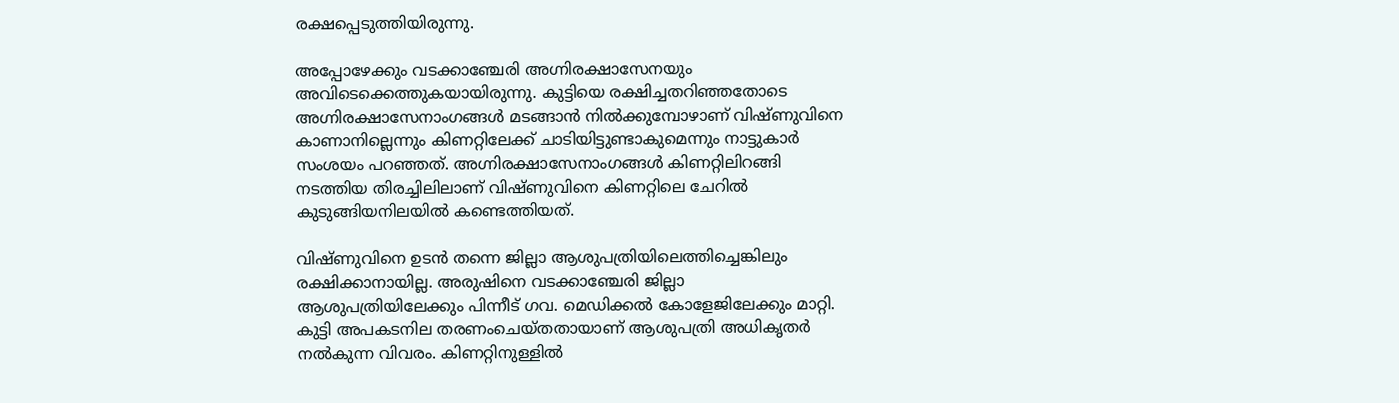രക്ഷപ്പെടുത്തിയിരുന്നു.

അപ്പോഴേക്കും വടക്കാഞ്ചേരി അഗ്നിരക്ഷാസേനയും അവിടെക്കെത്തുകയായിരുന്നു. കുട്ടിയെ രക്ഷിച്ചതറിഞ്ഞതോടെ അഗ്നിരക്ഷാസേനാംഗങ്ങള്‍ മടങ്ങാന്‍ നില്‍ക്കുമ്പോഴാണ് വിഷ്ണുവിനെ കാണാനില്ലെന്നും കിണറ്റിലേക്ക് ചാടിയിട്ടുണ്ടാകുമെന്നും നാട്ടുകാർ സംശയം പറഞ്ഞത്. അഗ്നിരക്ഷാസേനാംഗങ്ങൾ കിണറ്റിലിറങ്ങി നടത്തിയ തിരച്ചിലിലാണ് വിഷ്ണുവിനെ കിണറ്റിലെ ചേറിൽ കുടുങ്ങിയനിലയിൽ കണ്ടെത്തിയത്.

വിഷ്ണുവിനെ ഉടൻ തന്നെ ജില്ലാ ആശുപത്രിയിലെത്തിച്ചെങ്കിലും രക്ഷിക്കാനായില്ല. അരുഷിനെ വടക്കാഞ്ചേരി ജില്ലാ ആശുപത്രിയിലേക്കും പിന്നീട് ഗവ. മെഡിക്കൽ കോളേജിലേക്കും മാറ്റി. കുട്ടി അപകടനില തരണംചെയ്തതായാണ് ആശുപത്രി അധികൃതർ നൽകുന്ന വിവരം. കിണറ്റിനുള്ളിൽ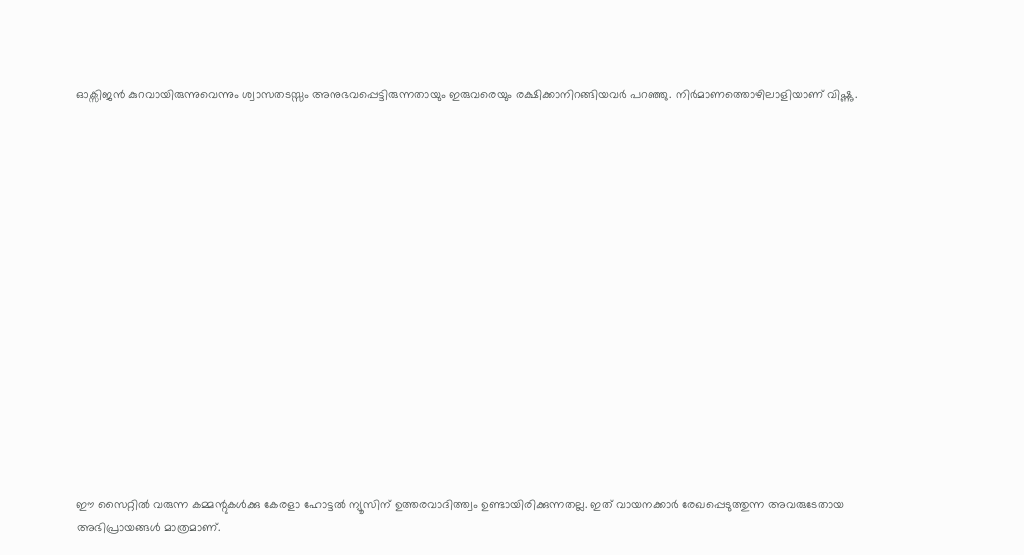ഓക്സിജൻ കുറവായിരുന്നുവെന്നും ശ്വാസതടസ്സം അനുഭവപ്പെട്ടിരുന്നതായും ഇരുവരെയും രക്ഷിക്കാനിറങ്ങിയവർ പറഞ്ഞു. നിർമാണത്തൊഴിലാളിയാണ് വിഷ്ണു.

















ഈ സൈറ്റിൽ വരുന്ന കമ്മന്റുകൾക്കു കേരളാ ഹോട്ടൽ ന്യൂസിന് ഉത്തരവാദിത്ത്വം ഉണ്ടായിരിക്കുന്നതല്ല. ഇത് വായനക്കാർ രേഖപ്പെടുത്തുന്ന അവരുടേതായ അഭിപ്രായങ്ങൾ മാത്രമാണ്.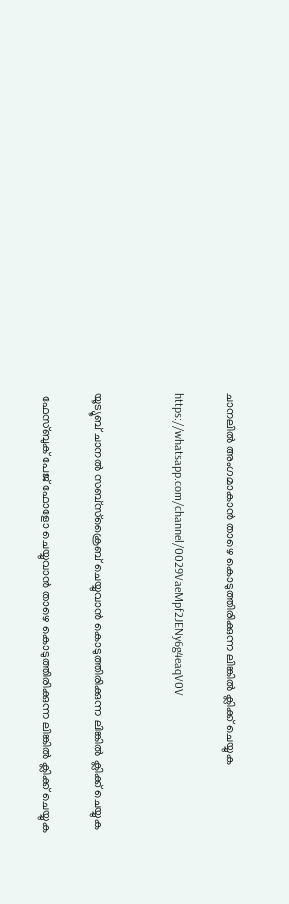ചാനലിൽ അംഗമാകാൻ താഴെ കൊടുത്തിരിക്കുന്ന ലിങ്കിൽ ക്ലിക്ക് ചെയ്യുക

https://whatsapp.com/channel/0029VaeMpf2JENy6g4eaqV0V


യൂട്യൂബ് ചാനൽ സബ്സ്ക്രൈബ് ചെയ്യുവാൻ കൊടുത്തിരിക്കുന്ന ലിങ്കിൽ ക്ലിക്ക് ചെയ്യുക

 ഫേസ്ബുക് പേജ് ഫോളോ ചെയ്യുവാൻ താഴെ കൊടുത്തിരിക്കുന്ന ലിങ്കിൽ ക്ലിക്ക് ചെയ്യുക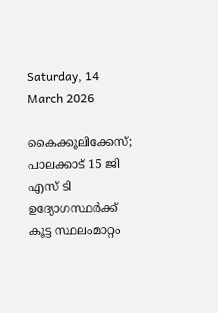Saturday, 14 March 2026

കൈക്കൂലിക്കേസ്; പാലക്കാട് 15 ജി എസ് ടി ഉദ്യോഗസ്ഥർക്ക് കൂട്ട സ്ഥലംമാറ്റം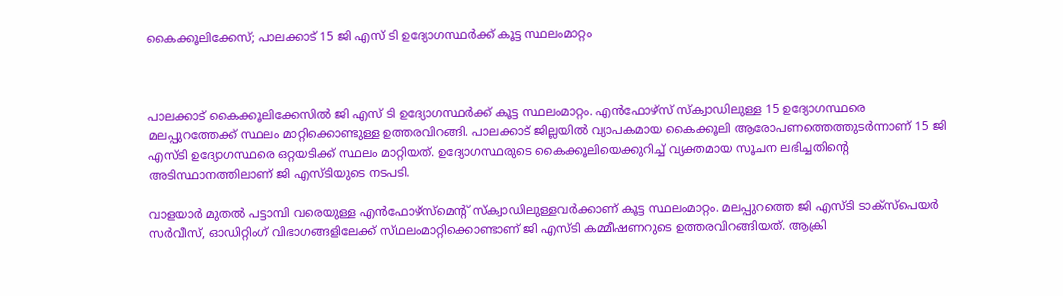കൈക്കൂലിക്കേസ്; പാലക്കാട് 15 ജി എസ് ടി ഉദ്യോഗസ്ഥർക്ക് കൂട്ട സ്ഥലംമാറ്റം



പാലക്കാട് കൈക്കൂലിക്കേസിൽ ജി എസ് ടി ഉദ്യോഗസ്ഥർക്ക് കൂട്ട സ്ഥലംമാറ്റം. എൻഫോഴ്സ് സ്‌ക്വാഡിലുള്ള 15 ഉദ്യോഗസ്ഥരെ മലപ്പുറത്തേക്ക് സ്ഥലം മാറ്റിക്കൊണ്ടുള്ള ഉത്തരവിറങ്ങി. പാലക്കാട് ജില്ലയിൽ വ്യാപകമായ കൈക്കൂലി ആരോപണത്തെത്തുടർന്നാണ് 15 ജി എസ്ടി ഉദ്യോഗസ്ഥരെ ഒറ്റയടിക്ക് സ്ഥലം മാറ്റിയത്. ഉദ്യോഗസ്ഥരുടെ കൈക്കൂലിയെക്കുറിച്ച് വ്യക്തമായ സൂചന ലഭിച്ചതിൻ്റെ അടിസ്ഥാനത്തിലാണ് ജി എസ്ടിയുടെ നടപടി.

വാളയാർ മുതൽ പട്ടാമ്പി വരെയുള്ള എൻഫോഴ്സ്മെൻ്റ് സ്‌ക്വാഡിലുള്ളവർക്കാണ് കൂട്ട സ്ഥലംമാറ്റം. മലപ്പുറത്തെ ജി എസ്ടി ടാക്സ്പെയർ സർവീസ്, ഓഡിറ്റിംഗ് വിഭാഗങ്ങളിലേക്ക് സ്‌ഥലംമാറ്റിക്കൊണ്ടാണ് ജി എസ്ടി കമ്മീഷണറുടെ ഉത്തരവിറങ്ങിയത്. ആക്രി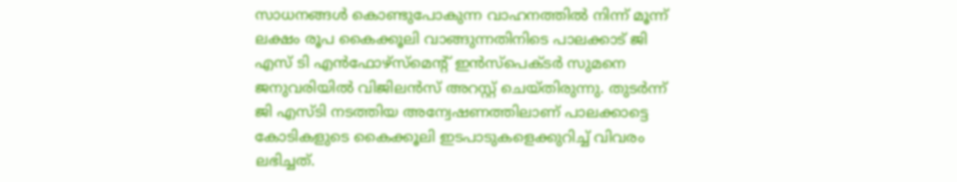സാധനങ്ങൾ കൊണ്ടുപോകുന്ന വാഹനത്തിൽ നിന്ന് മൂന്ന് ലക്ഷം രൂപ കൈക്കൂലി വാങ്ങുന്നതിനിടെ പാലക്കാട് ജി എസ് ടി എൻഫോഴ്‌സ്മെന്റ് ഇൻസ്‌പെക്ടർ സുമനെ ജനുവരിയിൽ വിജിലൻസ് അറസ്റ്റ് ചെയ്തിരുന്നു. തുടർന്ന് ജി എസ്ടി നടത്തിയ അന്വേഷണത്തിലാണ് പാലക്കാട്ടെ കോടികളുടെ കൈക്കൂലി ഇടപാടുകളെക്കുറിച്ച് വിവരം ലഭിച്ചത്.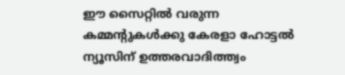ഈ സൈറ്റിൽ വരുന്ന കമ്മന്റുകൾക്കു കേരളാ ഹോട്ടൽ ന്യൂസിന് ഉത്തരവാദിത്ത്വം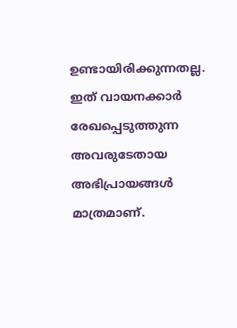ഉണ്ടായിരിക്കുന്നതല്ല. ഇത് വായനക്കാർ രേഖപ്പെടുത്തുന്ന അവരുടേതായ അഭിപ്രായങ്ങൾ മാത്രമാണ്.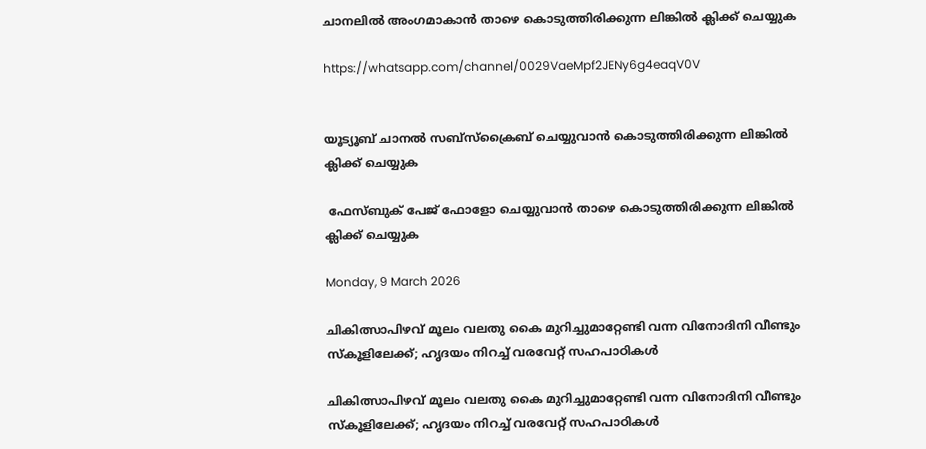ചാനലിൽ അംഗമാകാൻ താഴെ കൊടുത്തിരിക്കുന്ന ലിങ്കിൽ ക്ലിക്ക് ചെയ്യുക

https://whatsapp.com/channel/0029VaeMpf2JENy6g4eaqV0V


യൂട്യൂബ് ചാനൽ സബ്സ്ക്രൈബ് ചെയ്യുവാൻ കൊടുത്തിരിക്കുന്ന ലിങ്കിൽ ക്ലിക്ക് ചെയ്യുക

 ഫേസ്ബുക് പേജ് ഫോളോ ചെയ്യുവാൻ താഴെ കൊടുത്തിരിക്കുന്ന ലിങ്കിൽ ക്ലിക്ക് ചെയ്യുക

Monday, 9 March 2026

ചികിത്സാപിഴവ് മൂലം വലതു കൈ മുറിച്ചുമാറ്റേണ്ടി വന്ന വിനോദിനി വീണ്ടും സ്കൂളിലേക്ക്; ഹൃദയം നിറച്ച് വരവേറ്റ് സഹപാഠികൾ

ചികിത്സാപിഴവ് മൂലം വലതു കൈ മുറിച്ചുമാറ്റേണ്ടി വന്ന വിനോദിനി വീണ്ടും സ്കൂളിലേക്ക്; ഹൃദയം നിറച്ച് വരവേറ്റ് സഹപാഠികൾ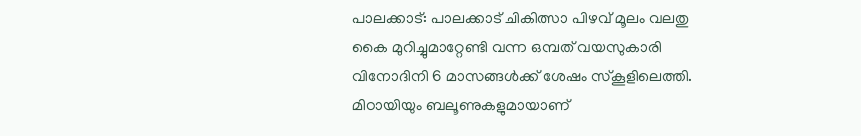പാലക്കാ‌ട്: പാലക്കാട് ചികിത്സാ പിഴവ് മൂലം വലതു കൈ മുറിച്ചുമാറ്റേണ്ടി വന്ന ഒമ്പത് വയസുകാരി വിനോദിനി 6 മാസങ്ങൾക്ക് ശേഷം സ്കൂളിലെത്തി. മിഠായിയും ബലൂണുകളുമായാണ്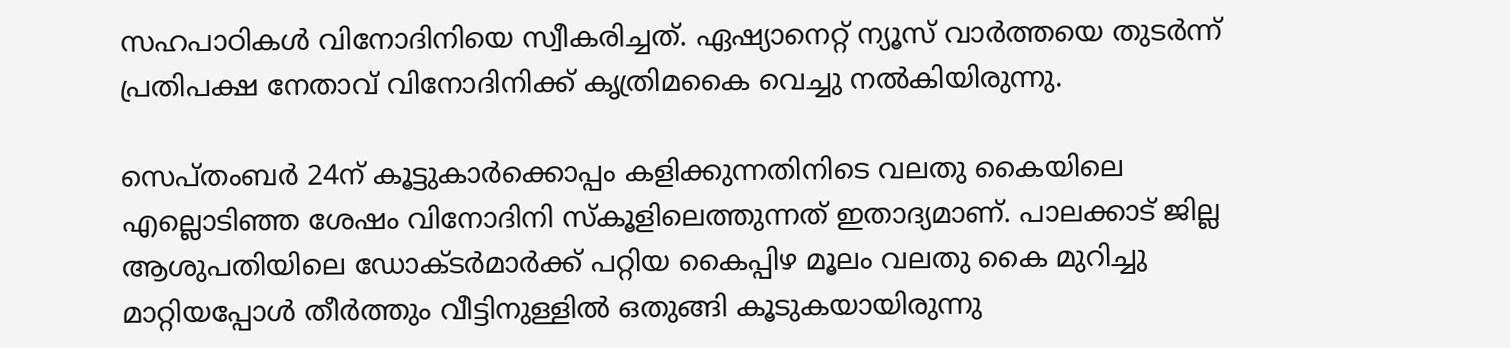സഹപാഠികൾ വിനോദിനിയെ സ്വീകരിച്ചത്. ഏഷ്യാനെറ്റ് ന്യൂസ് വാർത്തയെ തുടർന്ന് പ്രതിപക്ഷ നേതാവ് വിനോദിനിക്ക് കൃത്രിമകൈ വെച്ചു നൽകിയിരുന്നു.

സെപ്തംബർ 24ന് കൂട്ടുകാർക്കൊപ്പം കളിക്കുന്നതിനിടെ വലതു കൈയിലെ എല്ലൊടിഞ്ഞ ശേഷം വിനോദിനി സ്കൂളിലെത്തുന്നത് ഇതാദ്യമാണ്. പാലക്കാട് ജില്ല ആശുപതിയിലെ ഡോക്ടർമാർക്ക് പറ്റിയ കൈപ്പിഴ മൂലം വലതു കൈ മുറിച്ചു മാറ്റിയപ്പോൾ തീർത്തും വീട്ടിനുള്ളിൽ ഒതുങ്ങി കൂടുകയായിരുന്നു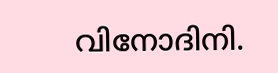വിനോദിനി.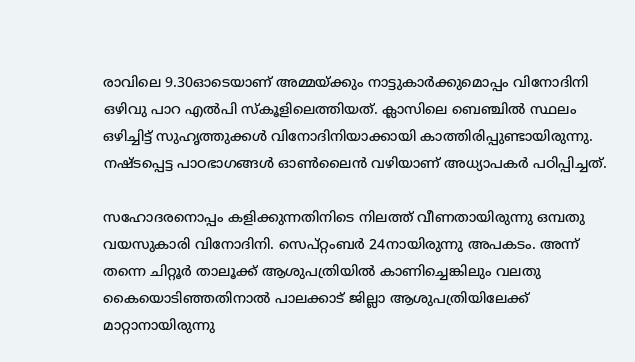രാവിലെ 9.30ഓടെയാണ് അമ്മയ്ക്കും നാട്ടുകാർക്കുമൊപ്പം വിനോദിനി ഒഴിവു പാറ എൽപി സ്കൂളിലെത്തിയത്. ക്ലാസിലെ ബെഞ്ചിൽ സ്ഥലം ഒഴിച്ചിട്ട് സുഹൃത്തുക്കൾ വിനോദിനിയാക്കായി കാത്തിരിപ്പുണ്ടായിരുന്നു. നഷ്ടപ്പെട്ട പാഠഭാഗങ്ങൾ ഓൺലൈൻ വഴിയാണ് അധ്യാപകർ പഠിപ്പിച്ചത്.

സഹോദരനൊപ്പം കളിക്കുന്നതിനിടെ നിലത്ത് വീണതായിരുന്നു ഒമ്പതു വയസുകാരി വിനോദിനി. സെപ്റ്റംബര്‍ 24നായിരുന്നു അപകടം. അന്ന് തന്നെ ചിറ്റൂര്‍ താലൂക്ക് ആശുപത്രിയില്‍ കാണിച്ചെങ്കിലും വലതു കൈയൊടിഞ്ഞതിനാല്‍ പാലക്കാട് ജില്ലാ ആശുപത്രിയിലേക്ക് മാറ്റാനായിരുന്നു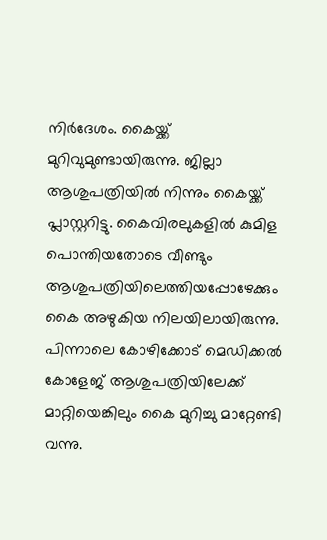നിര്‍ദേശം. കൈയ്ക്ക് മുറിവുമുണ്ടായിരുന്നു. ജില്ലാ ആശുപത്രിയില്‍ നിന്നും കൈയ്ക്ക് പ്ലാസ്റ്ററിട്ടു. കൈവിരലുകളില്‍ കുമിള പൊന്തിയതോടെ വീണ്ടും ആശുപത്രിയിലെത്തിയപ്പോഴേക്കും കൈ അഴുകിയ നിലയിലായിരുന്നു. പിന്നാലെ കോഴിക്കോട് മെഡിക്കല്‍ കോളേജ് ആശുപത്രിയിലേക്ക് മാറ്റിയെങ്കിലും കൈ മുറിച്ചു മാറ്റേണ്ടി വന്നു.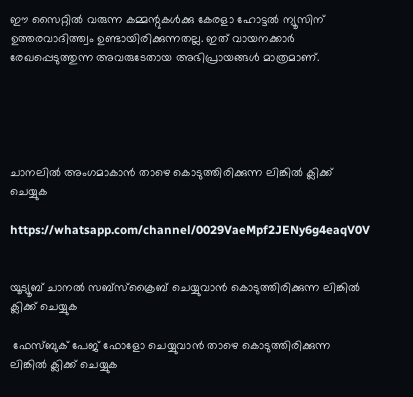ഈ സൈറ്റിൽ വരുന്ന കമ്മന്റുകൾക്കു കേരളാ ഹോട്ടൽ ന്യൂസിന് ഉത്തരവാദിത്ത്വം ഉണ്ടായിരിക്കുന്നതല്ല. ഇത് വായനക്കാർ രേഖപ്പെടുത്തുന്ന അവരുടേതായ അഭിപ്രായങ്ങൾ മാത്രമാണ്.





ചാനലിൽ അംഗമാകാൻ താഴെ കൊടുത്തിരിക്കുന്ന ലിങ്കിൽ ക്ലിക്ക് ചെയ്യുക

https://whatsapp.com/channel/0029VaeMpf2JENy6g4eaqV0V


യൂട്യൂബ് ചാനൽ സബ്സ്ക്രൈബ് ചെയ്യുവാൻ കൊടുത്തിരിക്കുന്ന ലിങ്കിൽ ക്ലിക്ക് ചെയ്യുക

 ഫേസ്ബുക് പേജ് ഫോളോ ചെയ്യുവാൻ താഴെ കൊടുത്തിരിക്കുന്ന ലിങ്കിൽ ക്ലിക്ക് ചെയ്യുക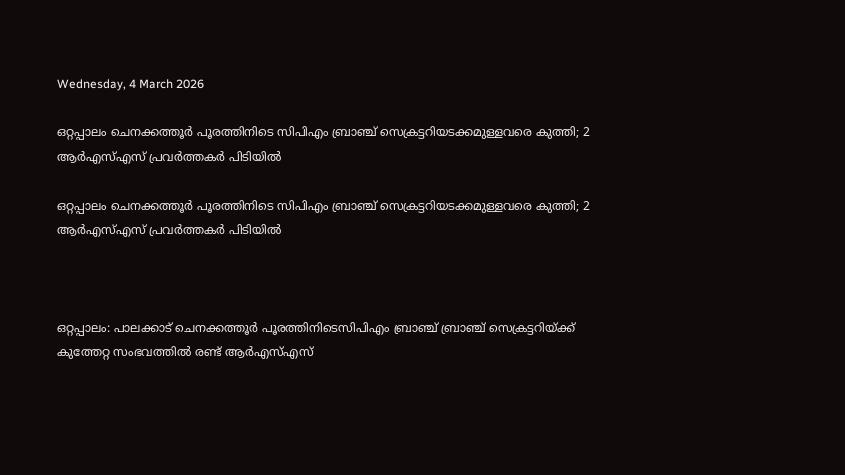Wednesday, 4 March 2026

ഒറ്റപ്പാലം ചെനക്കത്തൂർ പൂരത്തിനിടെ സിപിഎം ബ്രാഞ്ച് സെക്രട്ടറിയടക്കമുള്ളവരെ കുത്തി; 2 ആർഎസ്എസ് പ്രവർത്തകർ പിടിയിൽ

ഒറ്റപ്പാലം ചെനക്കത്തൂർ പൂരത്തിനിടെ സിപിഎം ബ്രാഞ്ച് സെക്രട്ടറിയടക്കമുള്ളവരെ കുത്തി; 2 ആർഎസ്എസ് പ്രവർത്തകർ പിടിയിൽ



ഒറ്റപ്പാലം: പാലക്കാട് ചെനക്കത്തൂർ പൂരത്തിനിടെസിപിഎം ബ്രാഞ്ച് ബ്രാഞ്ച് സെക്രട്ടറിയ്ക്ക് കുത്തേറ്റ സംഭവത്തിൽ രണ്ട് ആർഎസ്എസ്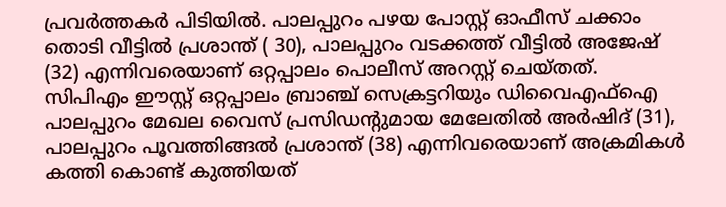പ്രവർത്തകർ പിടിയിൽ. പാലപ്പുറം പഴയ പോസ്റ്റ് ഓഫീസ് ചക്കാം തൊടി വീട്ടിൽ പ്രശാന്ത് ( 30), പാലപ്പുറം വടക്കത്ത് വീട്ടിൽ അജേഷ് (32) എന്നിവരെയാണ് ഒറ്റപ്പാലം പൊലീസ് അറസ്റ്റ് ചെയ്തത്. സിപിഎം ഈസ്റ്റ് ഒറ്റപ്പാലം ബ്രാഞ്ച് സെക്രട്ടറിയും ഡിവൈഎഫ്ഐ പാലപ്പുറം മേഖല വൈസ് പ്രസിഡന്‍റുമായ മേലേതിൽ അർഷിദ് (31), പാലപ്പുറം പൂവത്തിങ്ങൽ പ്രശാന്ത് (38) എന്നിവരെയാണ് അക്രമികൾ കത്തി കൊണ്ട് കുത്തിയത്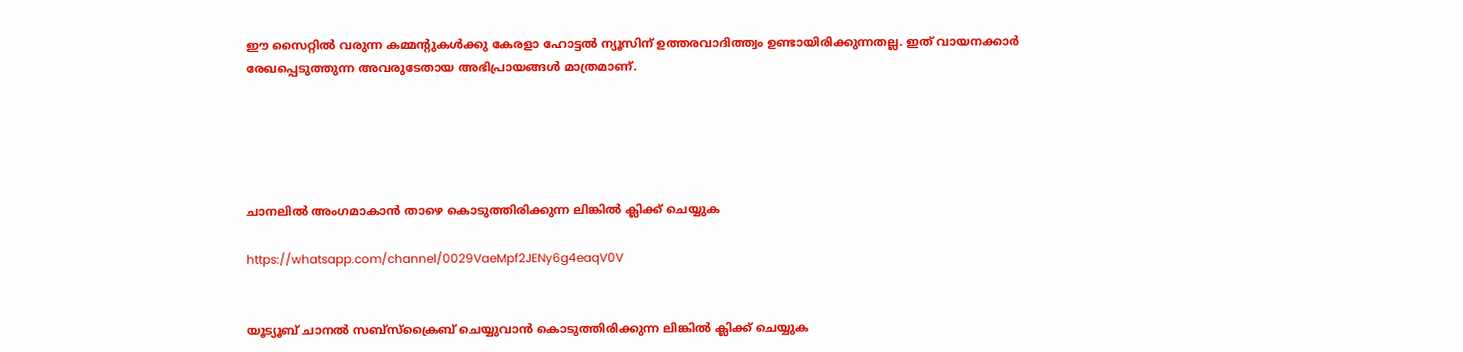ഈ സൈറ്റിൽ വരുന്ന കമ്മന്റുകൾക്കു കേരളാ ഹോട്ടൽ ന്യൂസിന് ഉത്തരവാദിത്ത്വം ഉണ്ടായിരിക്കുന്നതല്ല. ഇത് വായനക്കാർ രേഖപ്പെടുത്തുന്ന അവരുടേതായ അഭിപ്രായങ്ങൾ മാത്രമാണ്.





ചാനലിൽ അംഗമാകാൻ താഴെ കൊടുത്തിരിക്കുന്ന ലിങ്കിൽ ക്ലിക്ക് ചെയ്യുക

https://whatsapp.com/channel/0029VaeMpf2JENy6g4eaqV0V


യൂട്യൂബ് ചാനൽ സബ്സ്ക്രൈബ് ചെയ്യുവാൻ കൊടുത്തിരിക്കുന്ന ലിങ്കിൽ ക്ലിക്ക് ചെയ്യുക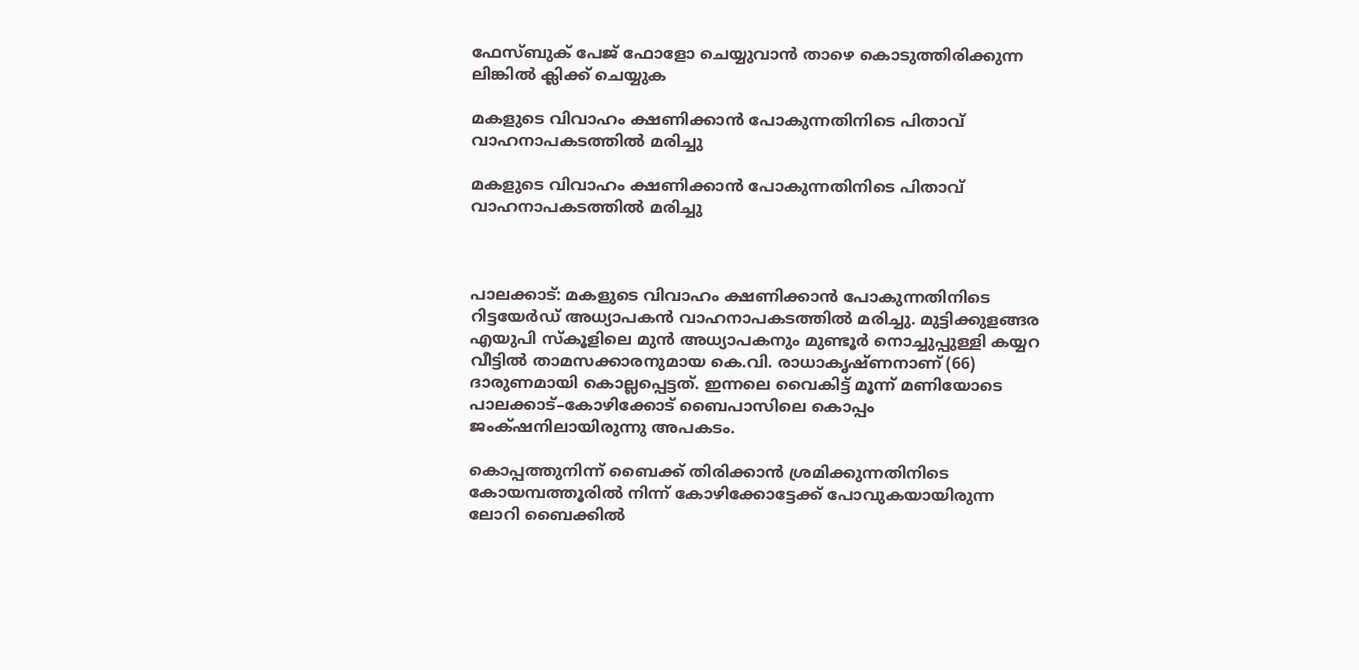ഫേസ്ബുക് പേജ് ഫോളോ ചെയ്യുവാൻ താഴെ കൊടുത്തിരിക്കുന്ന ലിങ്കിൽ ക്ലിക്ക് ചെയ്യുക

മകളുടെ വിവാഹം ക്ഷണിക്കാൻ പോകുന്നതിനിടെ പിതാവ് വാഹനാപകടത്തിൽ മരിച്ചു

മകളുടെ വിവാഹം ക്ഷണിക്കാൻ പോകുന്നതിനിടെ പിതാവ് വാഹനാപകടത്തിൽ മരിച്ചു



പാലക്കാട്: മകളുടെ വിവാഹം ക്ഷണിക്കാൻ പോകുന്നതിനിടെ റിട്ടയേർഡ് അധ്യാപകൻ വാഹനാപകടത്തിൽ മരിച്ചു. മുട്ടിക്കുളങ്ങര എയുപി സ്കൂളിലെ മുൻ അധ്യാപകനും മുണ്ടൂർ നൊച്ചുപ്പുള്ളി കയ്യറ വീട്ടിൽ താമസക്കാരനുമായ കെ.വി. രാധാകൃഷ്ണനാണ് (66) ദാരുണമായി കൊല്ലപ്പെട്ടത്. ഇന്നലെ വൈകിട്ട് മൂന്ന് മണിയോടെ പാലക്കാട്–കോഴിക്കോട് ബൈപാസിലെ കൊപ്പം ജംക്‌ഷനിലായിരുന്നു അപകടം.

കൊപ്പത്തുനിന്ന് ബൈക്ക് തിരിക്കാൻ ശ്രമിക്കുന്നതിനിടെ കോയമ്പത്തൂരിൽ നിന്ന് കോഴിക്കോട്ടേക്ക് പോവുകയായിരുന്ന ലോറി ബൈക്കിൽ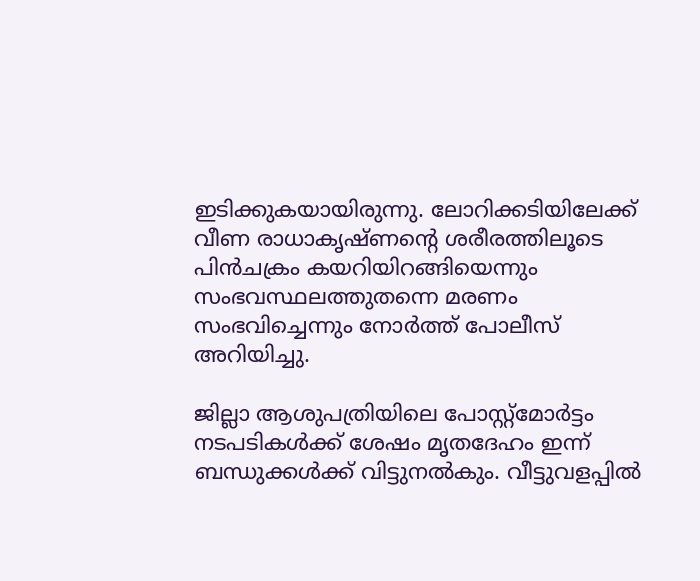ഇടിക്കുകയായിരുന്നു. ലോറിക്കടിയിലേക്ക് വീണ രാധാകൃഷ്ണന്റെ ശരീരത്തിലൂടെ പിൻചക്രം കയറിയിറങ്ങിയെന്നും സംഭവസ്ഥലത്തുതന്നെ മരണം സംഭവിച്ചെന്നും നോർത്ത് പോലീസ് അറിയിച്ചു.

ജില്ലാ ആശുപത്രിയിലെ പോസ്റ്റ്മോർട്ടം നടപടികൾക്ക് ശേഷം മൃതദേഹം ഇന്ന് ബന്ധുക്കൾക്ക് വിട്ടുനൽകും. വീട്ടുവളപ്പിൽ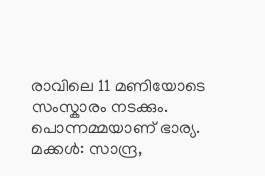രാവിലെ 11 മണിയോടെ സംസ്കാരം നടക്കും. പൊന്നമ്മയാണ് ഭാര്യ. മക്കൾ: സാന്ദ്ര,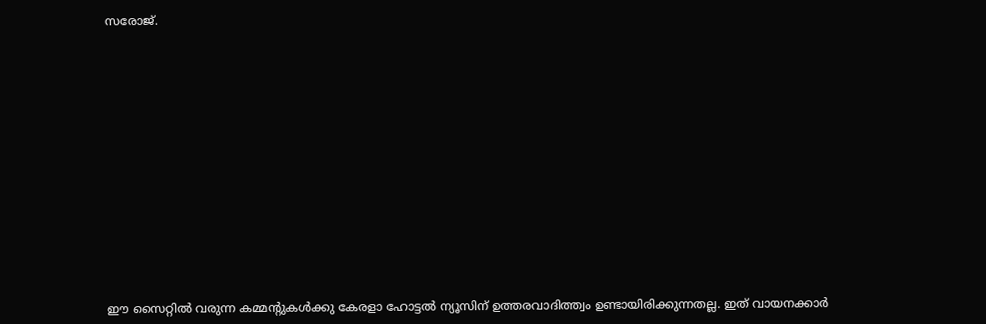സരോജ്.

















ഈ സൈറ്റിൽ വരുന്ന കമ്മന്റുകൾക്കു കേരളാ ഹോട്ടൽ ന്യൂസിന് ഉത്തരവാദിത്ത്വം ഉണ്ടായിരിക്കുന്നതല്ല. ഇത് വായനക്കാർ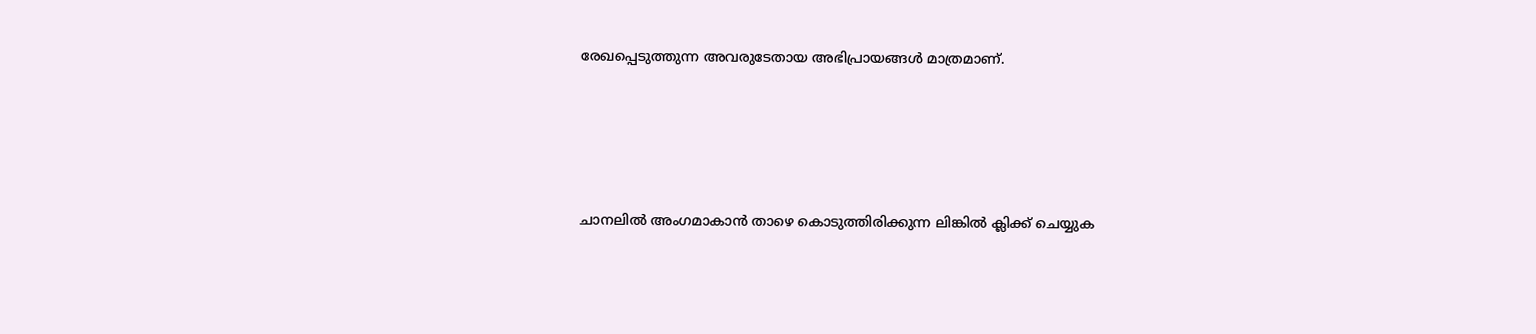രേഖപ്പെടുത്തുന്ന അവരുടേതായ അഭിപ്രായങ്ങൾ മാത്രമാണ്.





ചാനലിൽ അംഗമാകാൻ താഴെ കൊടുത്തിരിക്കുന്ന ലിങ്കിൽ ക്ലിക്ക് ചെയ്യുക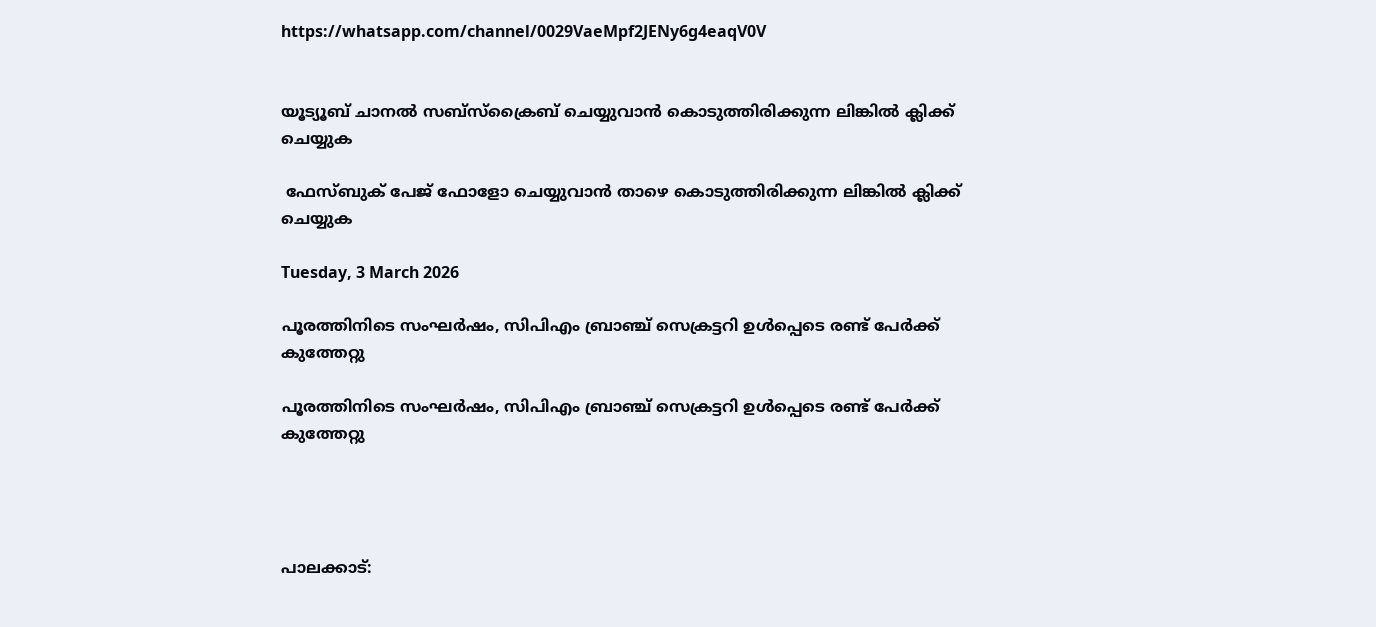https://whatsapp.com/channel/0029VaeMpf2JENy6g4eaqV0V


യൂട്യൂബ് ചാനൽ സബ്സ്ക്രൈബ് ചെയ്യുവാൻ കൊടുത്തിരിക്കുന്ന ലിങ്കിൽ ക്ലിക്ക് ചെയ്യുക

 ഫേസ്ബുക് പേജ് ഫോളോ ചെയ്യുവാൻ താഴെ കൊടുത്തിരിക്കുന്ന ലിങ്കിൽ ക്ലിക്ക് ചെയ്യുക

Tuesday, 3 March 2026

പൂരത്തിനിടെ സംഘർഷം, സിപിഎം ബ്രാഞ്ച് സെക്രട്ടറി ഉൾപ്പെടെ രണ്ട് പേർക്ക് കുത്തേറ്റു

പൂരത്തിനിടെ സംഘർഷം, സിപിഎം ബ്രാഞ്ച് സെക്രട്ടറി ഉൾപ്പെടെ രണ്ട് പേർക്ക് കുത്തേറ്റു




പാലക്കാട്: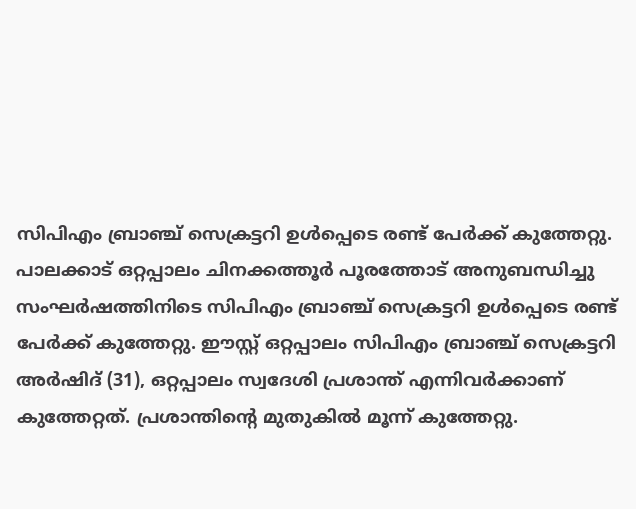സിപിഎം ബ്രാഞ്ച് സെക്രട്ടറി ഉൾപ്പെടെ രണ്ട് പേർക്ക് കുത്തേറ്റു. പാലക്കാട് ഒറ്റപ്പാലം ചിനക്കത്തൂർ പൂരത്തോട് അനുബന്ധിച്ചു സംഘർഷത്തിനിടെ സിപിഎം ബ്രാഞ്ച് സെക്രട്ടറി ഉൾപ്പെടെ രണ്ട് പേർക്ക് കുത്തേറ്റു. ഈസ്റ്റ് ഒറ്റപ്പാലം സിപിഎം ബ്രാഞ്ച് സെക്രട്ടറി അർഷിദ് (31), ഒറ്റപ്പാലം സ്വദേശി പ്രശാന്ത് എന്നിവർക്കാണ് കുത്തേറ്റത്. പ്രശാന്തിന്റെ മുതുകിൽ മൂന്ന് കുത്തേറ്റു.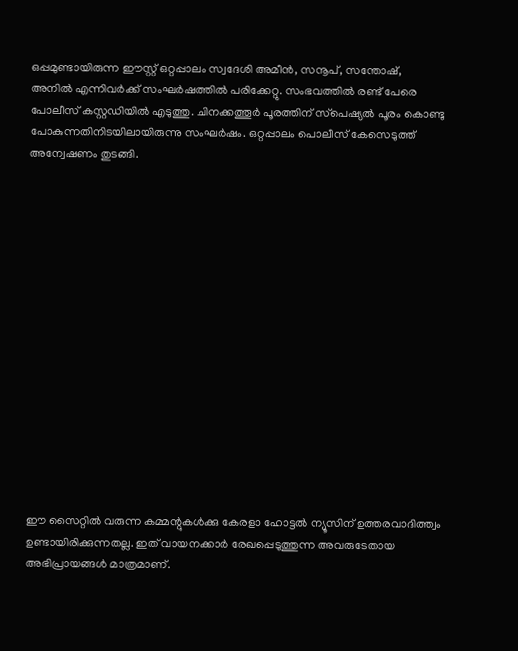ഒപ്പമുണ്ടായിരുന്ന ഈസ്റ്റ് ഒറ്റപ്പാലം സ്വദേശി അമീൻ, സനൂപ്, സന്തോഷ്, അനിൽ എന്നിവർക്ക് സംഘർഷത്തിൽ പരിക്കേറ്റു. സംഭവത്തിൽ രണ്ട് പേരെ പോലീസ് കസ്റ്റഡിയിൽ എടുത്തു. ചിനക്കത്തൂർ പൂരത്തിന് സ്‌പെഷ്യൽ പൂരം കൊണ്ടു പോകുന്നതിനിടയിലായിരുന്നു സംഘർഷം. ഒറ്റപ്പാലം പൊലീസ് കേസെടുത്ത് അന്വേഷണം തുടങ്ങി.
















ഈ സൈറ്റിൽ വരുന്ന കമ്മന്റുകൾക്കു കേരളാ ഹോട്ടൽ ന്യൂസിന് ഉത്തരവാദിത്ത്വം ഉണ്ടായിരിക്കുന്നതല്ല. ഇത് വായനക്കാർ രേഖപ്പെടുത്തുന്ന അവരുടേതായ അഭിപ്രായങ്ങൾ മാത്രമാണ്.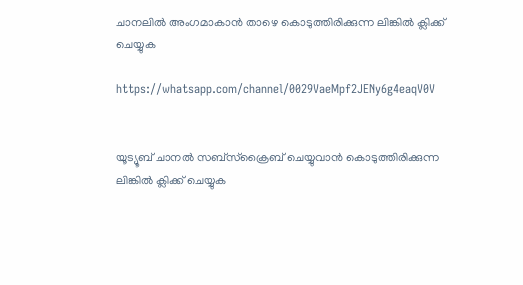ചാനലിൽ അംഗമാകാൻ താഴെ കൊടുത്തിരിക്കുന്ന ലിങ്കിൽ ക്ലിക്ക് ചെയ്യുക

https://whatsapp.com/channel/0029VaeMpf2JENy6g4eaqV0V


യൂട്യൂബ് ചാനൽ സബ്സ്ക്രൈബ് ചെയ്യുവാൻ കൊടുത്തിരിക്കുന്ന ലിങ്കിൽ ക്ലിക്ക് ചെയ്യുക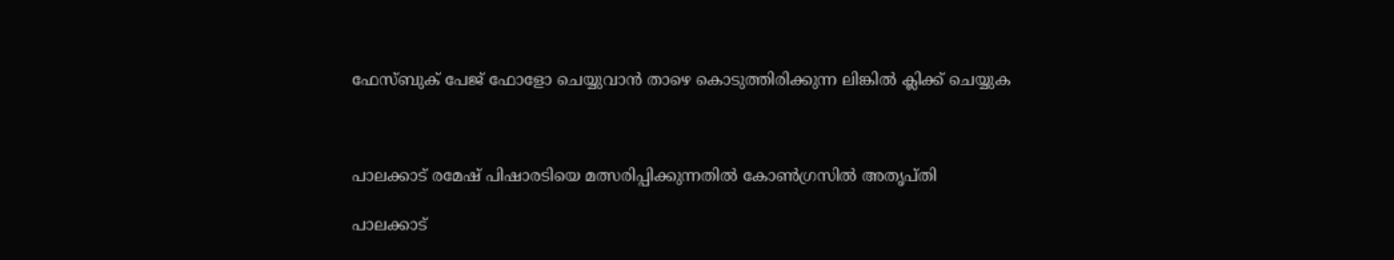ഫേസ്ബുക് പേജ് ഫോളോ ചെയ്യുവാൻ താഴെ കൊടുത്തിരിക്കുന്ന ലിങ്കിൽ ക്ലിക്ക് ചെയ്യുക



പാലക്കാട് രമേഷ് പിഷാരടിയെ മത്സരിപ്പിക്കുന്നതിൽ കോണ്‍ഗ്രസിൽ അതൃപ്തി

പാലക്കാട്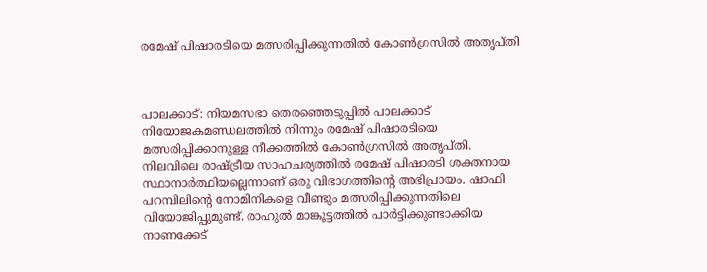രമേഷ് പിഷാരടിയെ മത്സരിപ്പിക്കുന്നതിൽ കോണ്‍ഗ്രസിൽ അതൃപ്തി



പാലക്കാട്: നിയമസഭാ തെരഞ്ഞെടുപ്പില്‍ പാലക്കാട് നിയോജകമണ്ഡലത്തില്‍ നിന്നും രമേഷ് പിഷാരടിയെ മത്സരിപ്പിക്കാനുള്ള നീക്കത്തില്‍ കോണ്‍ഗ്രസില്‍ അതൃപ്തി. നിലവിലെ രാഷ്ട്രീയ സാഹചര്യത്തില്‍ രമേഷ് പിഷാരടി ശക്തനായ സ്ഥാനാര്‍ത്ഥിയല്ലെന്നാണ് ഒരു വിഭാഗത്തിന്റെ അഭിപ്രായം. ഷാഫി പറമ്പിലിന്റെ നോമിനികളെ വീണ്ടും മത്സരിപ്പിക്കുന്നതിലെ വിയോജിപ്പുമുണ്ട്. രാഹുല്‍ മാങ്കൂട്ടത്തില്‍ പാര്‍ട്ടിക്കുണ്ടാക്കിയ നാണക്കേട്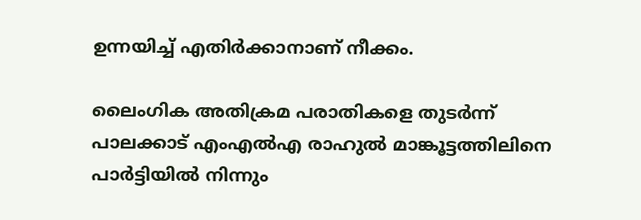ഉന്നയിച്ച് എതിര്‍ക്കാനാണ് നീക്കം.

ലൈംഗിക അതിക്രമ പരാതികളെ തുടര്‍ന്ന് പാലക്കാട് എംഎല്‍എ രാഹുല്‍ മാങ്കൂട്ടത്തിലിനെ പാര്‍ട്ടിയില്‍ നിന്നും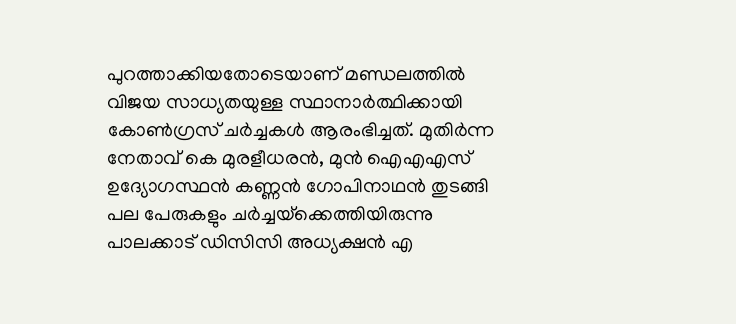പുറത്താക്കിയതോടെയാണ് മണ്ഡലത്തില്‍ വിജയ സാധ്യതയുള്ള സ്ഥാനാര്‍ത്ഥിക്കായി കോണ്‍ഗ്രസ് ചര്‍ച്ചകള്‍ ആരംഭിച്ചത്. മുതിര്‍ന്ന നേതാവ് കെ മുരളീധരന്‍, മുന്‍ ഐഎഎസ് ഉദ്യോഗസ്ഥന്‍ കണ്ണന്‍ ഗോപിനാഥന്‍ തുടങ്ങി പല പേരുകളും ചര്‍ച്ചയ്‌ക്കെത്തിയിരുന്നു പാലക്കാട് ഡിസിസി അധ്യക്ഷന്‍ എ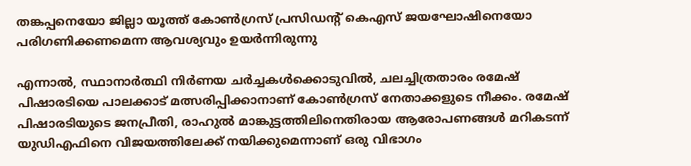തങ്കപ്പനെയോ ജില്ലാ യൂത്ത് കോണ്‍ഗ്രസ് പ്രസിഡന്റ് കെഎസ് ജയഘോഷിനെയോ പരിഗണിക്കണമെന്ന ആവശ്യവും ഉയര്‍ന്നിരുന്നു

എന്നാല്‍, സ്ഥാനാര്‍ത്ഥി നിര്‍ണയ ചര്‍ച്ചകള്‍ക്കൊടുവില്‍, ചലച്ചിത്രതാരം രമേഷ് പിഷാരടിയെ പാലക്കാട് മത്സരിപ്പിക്കാനാണ് കോണ്‍ഗ്രസ് നേതാക്കളുടെ നീക്കം. രമേഷ് പിഷാരടിയുടെ ജനപ്രീതി, രാഹുല്‍ മാങ്കുട്ടത്തിലിനെതിരായ ആരോപണങ്ങള്‍ മറികടന്ന് യുഡിഎഫിനെ വിജയത്തിലേക്ക് നയിക്കുമെന്നാണ് ഒരു വിഭാഗം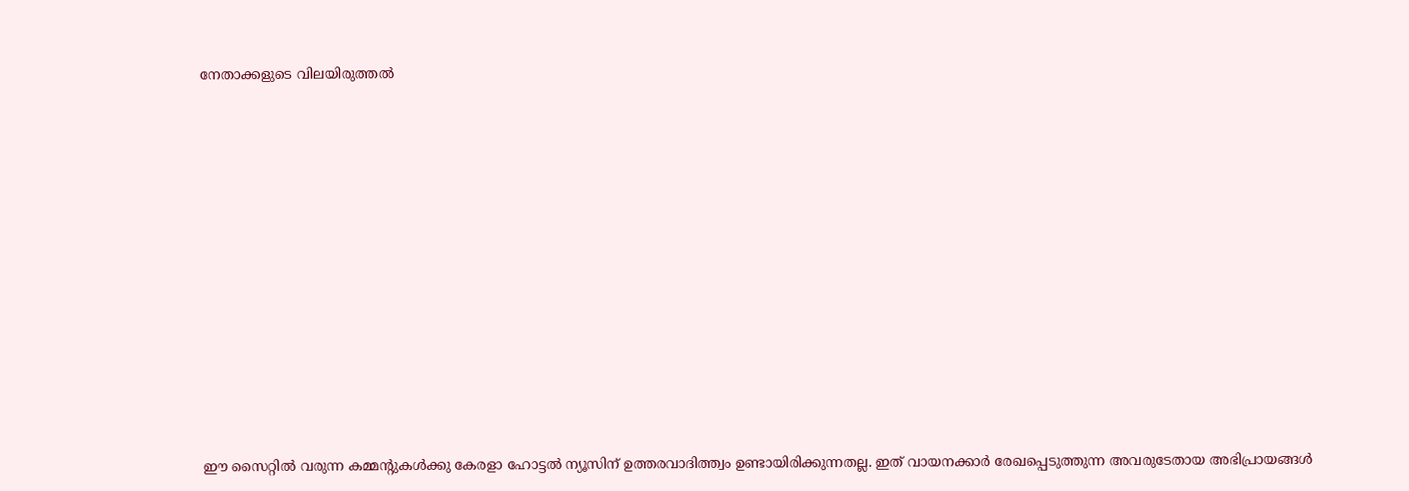നേതാക്കളുടെ വിലയിരുത്തല്‍

















ഈ സൈറ്റിൽ വരുന്ന കമ്മന്റുകൾക്കു കേരളാ ഹോട്ടൽ ന്യൂസിന് ഉത്തരവാദിത്ത്വം ഉണ്ടായിരിക്കുന്നതല്ല. ഇത് വായനക്കാർ രേഖപ്പെടുത്തുന്ന അവരുടേതായ അഭിപ്രായങ്ങൾ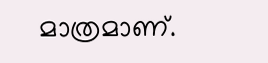മാത്രമാണ്.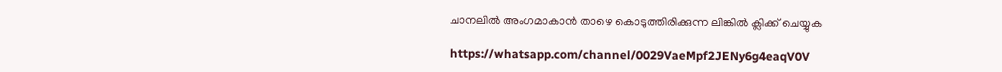ചാനലിൽ അംഗമാകാൻ താഴെ കൊടുത്തിരിക്കുന്ന ലിങ്കിൽ ക്ലിക്ക് ചെയ്യുക

https://whatsapp.com/channel/0029VaeMpf2JENy6g4eaqV0V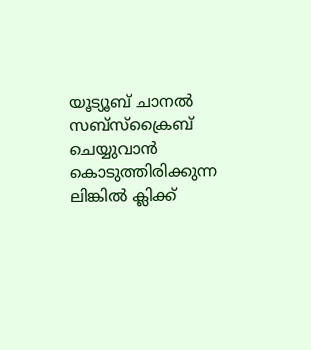യൂട്യൂബ് ചാനൽ സബ്സ്ക്രൈബ് ചെയ്യുവാൻ കൊടുത്തിരിക്കുന്ന ലിങ്കിൽ ക്ലിക്ക്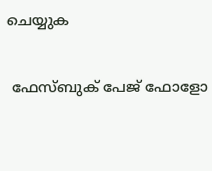ചെയ്യുക

 ഫേസ്ബുക് പേജ് ഫോളോ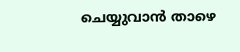ചെയ്യുവാൻ താഴെ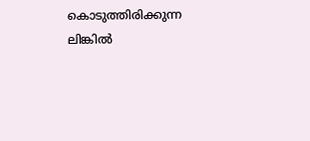കൊടുത്തിരിക്കുന്ന ലിങ്കിൽ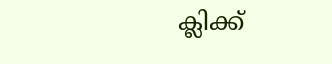ക്ലിക്ക്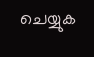ചെയ്യുക